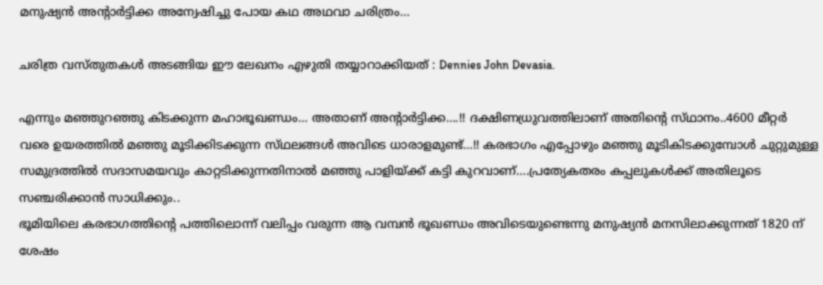മനുഷ്യൻ അന്റാർട്ടിക്ക അന്വേഷിച്ചു പോയ കഥ അഥവാ ചരിത്രം…

ചരിത്ര വസ്തുതകൾ അടങ്ങിയ ഈ ലേഖനം എഴുതി തയ്യാറാക്കിയത് : Dennies John Devasia.

എന്നും മഞ്ഞുറഞ്ഞു കിടക്കുന്ന മഹാഭൂഖണ്ഡം… അതാണ് അന്റാർട്ടിക്ക….!! ദക്ഷിണധ്രുവത്തിലാണ് അതിന്റെ സ്‌ഥാനം..4600 മീറ്റർ വരെ ഉയരത്തിൽ മഞ്ഞു മൂടിക്കിടക്കുന്ന സ്‌ഥലങ്ങൾ അവിടെ ധാരാളമുണ്ട്…!! കരഭാഗം എപ്പോഴും മഞ്ഞു മൂടികിടക്കുമ്പോൾ ചുറ്റുമുള്ള സമുദ്രത്തിൽ സദാസമയവും കാറ്റടിക്കുന്നതിനാൽ മഞ്ഞു പാളിയ്ക്ക് കട്ടി കുറവാണ്….പ്രത്യേകതരം കപ്പലുകൾക്ക് അതിലൂടെ സഞ്ചരിക്കാൻ സാധിക്കും..
ഭൂമിയിലെ കരഭാഗത്തിന്റെ പത്തിലൊന്ന് വലിപ്പം വരുന്ന ആ വമ്പൻ ഭൂഖണ്ഡം അവിടെയുണ്ടെന്നു മനുഷ്യൻ മനസിലാക്കുന്നത് 1820 ന് ശേഷം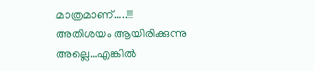മാത്രമാണ്…..!!! അതിശയം ആയിരിക്കുന്നു അല്ലെ…എങ്കിൽ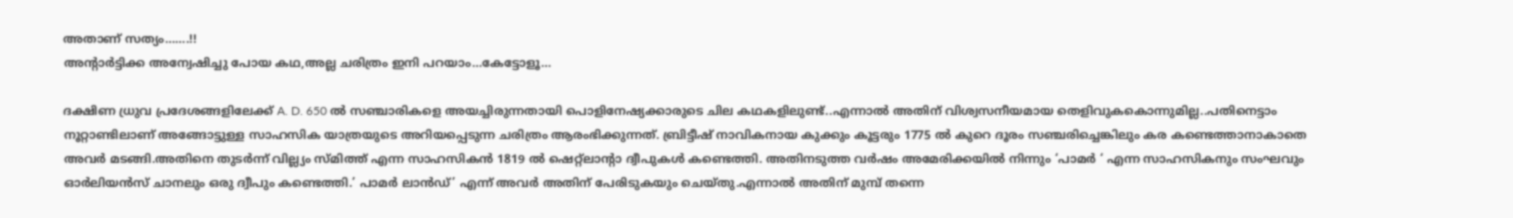അതാണ് സത്യം…….!!
അന്റാർട്ടിക്ക അന്വേഷിച്ചു പോയ കഥ,അല്ല ചരിത്രം ഇനി പറയാം…കേട്ടോളൂ…

ദക്ഷിണ ധ്രുവ പ്രദേശങ്ങളിലേക്ക് A. D. 650 ൽ സഞ്ചാരികളെ അയച്ചിരുന്നതായി പൊളിനേഷ്യക്കാരുടെ ചില കഥകളിലുണ്ട്..എന്നാൽ അതിന് വിശ്വസനീയമായ തെളിവുകകൊന്നുമില്ല..പതിനെട്ടാം നൂറ്റാണ്ടിലാണ് അങ്ങോട്ടുള്ള സാഹസിക യാത്രയുടെ അറിയപ്പെടുന്ന ചരിത്രം ആരംഭിക്കുന്നത്. ബ്രിട്ടീഷ് നാവികനായ കുക്കും കൂട്ടരും 1775 ൽ കുറെ ദൂരം സഞ്ചരിച്ചെങ്കിലും കര കണ്ടെത്താനാകാതെ അവർ മടങ്ങി.അതിനെ തുടർന്ന് വില്ല്യം സ്മിത്ത് എന്ന സാഹസികൻ 1819 ൽ ഷെറ്റ്ലാന്റാ ദ്വീപുകൾ കണ്ടെത്തി. അതിനടുത്ത വർഷം അമേരിക്കയിൽ നിന്നും ‘പാമർ ‘ എന്ന സാഹസികനും സംഘവും ഓർലിയൻസ് ചാനലും ഒരു ദ്വീപും കണ്ടെത്തി.’ പാമർ ലാൻഡ്‌’ എന്ന് അവർ അതിന് പേരിടുകയും ചെയ്തു.എന്നാൽ അതിന് മുമ്പ് തന്നെ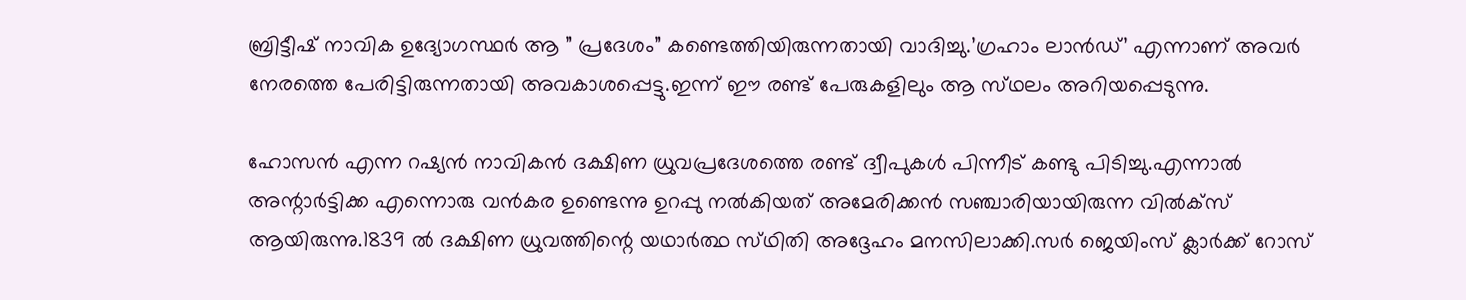ബ്രിട്ടീഷ് നാവിക ഉദ്യോഗസ്ഥർ ആ ” പ്രദേശം” കണ്ടെത്തിയിരുന്നതായി വാദിച്ചു.’ഗ്രഹാം ലാൻഡ്’ എന്നാണ് അവർ നേരത്തെ പേരിട്ടിരുന്നതായി അവകാശപ്പെട്ടു.ഇന്ന് ഈ രണ്ട് പേരുകളിലും ആ സ്‌ഥലം അറിയപ്പെടുന്നു.

ഹോസൻ എന്ന റഷ്യൻ നാവികൻ ദക്ഷിണ ധ്രുവപ്രദേശത്തെ രണ്ട് ദ്വീപുകൾ പിന്നീട് കണ്ടു പിടിച്ചു.എന്നാൽ അന്റാർട്ടിക്ക എന്നൊരു വൻകര ഉണ്ടെന്നു ഉറപ്പു നൽകിയത് അമേരിക്കൻ സഞ്ചാരിയായിരുന്ന വിൽക്സ് ആയിരുന്നു.1839 ൽ ദക്ഷിണ ധ്രുവത്തിന്റെ യഥാർത്ഥ സ്‌ഥിതി അദ്ദേഹം മനസിലാക്കി.സർ ജെയിംസ് ക്ലാർക്ക് റോസ്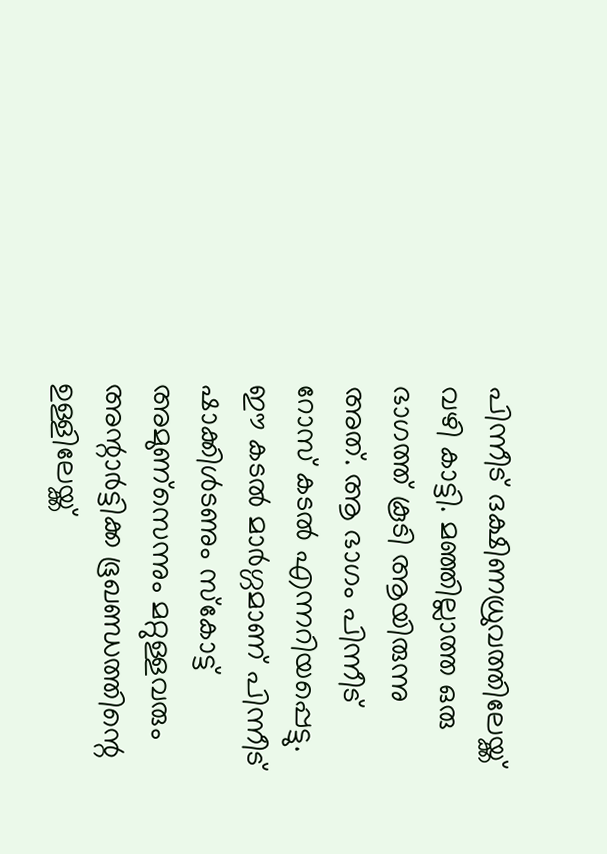പിന്നീട് ദക്ഷിണധ്രുവത്തിലേയ്ക്ക് വഴി കാട്ടി. മഞ്ഞില്ലാത്ത ഒരു ഭാഗത്ത് കൂടി ആയിരുന്നു അത്. ആ ഭാഗം പിന്നീട് റോസ് കടൽ എന്നറിയപ്പെട്ടു. ഈ കടൽ മാർഗ്ഗമാണ് പിന്നീട് ഷാക്കിൾടണും സ്‌കോട്ട് അമുണ്സെന്നും മറ്റുള്ളവരും അന്റാർട്ടിക്ക ഭൂഖണ്ഡത്തിന്റെ ഉള്ളിലേയ്ക്ക്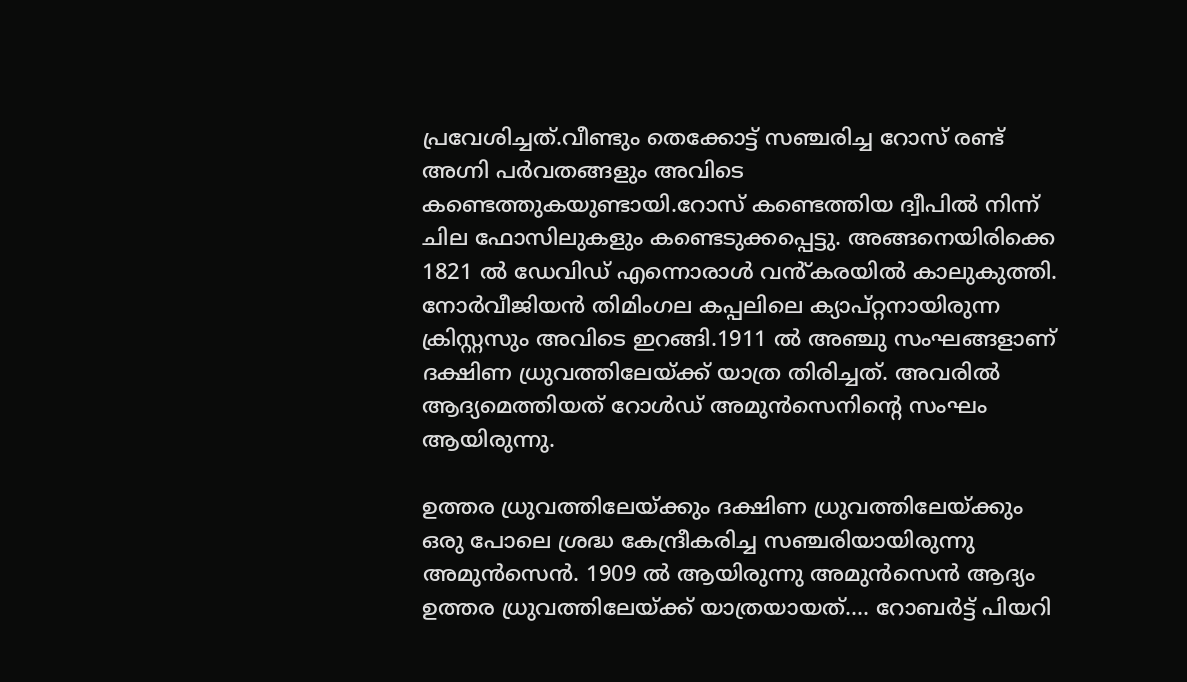പ്രവേശിച്ചത്.വീണ്ടും തെക്കോട്ട് സഞ്ചരിച്ച റോസ് രണ്ട് അഗ്നി പർവതങ്ങളും അവിടെ കണ്ടെത്തുകയുണ്ടായി.റോസ് കണ്ടെത്തിയ ദ്വീപിൽ നിന്ന് ചില ഫോസിലുകളും കണ്ടെടുക്കപ്പെട്ടു. അങ്ങനെയിരിക്കെ 1821 ൽ ഡേവിഡ് എന്നൊരാൾ വൻ്കരയിൽ കാലുകുത്തി. നോർവീജിയൻ തിമിംഗല കപ്പലിലെ ക്യാപ്റ്റനായിരുന്ന ക്രിസ്റ്റസും അവിടെ ഇറങ്ങി.1911 ൽ അഞ്ചു സംഘങ്ങളാണ് ദക്ഷിണ ധ്രുവത്തിലേയ്ക്ക് യാത്ര തിരിച്ചത്. അവരിൽ ആദ്യമെത്തിയത് റോൾഡ് അമുൻസെനിന്റെ സംഘം ആയിരുന്നു.

ഉത്തര ധ്രുവത്തിലേയ്ക്കും ദക്ഷിണ ധ്രുവത്തിലേയ്ക്കും ഒരു പോലെ ശ്രദ്ധ കേന്ദ്രീകരിച്ച സഞ്ചരിയായിരുന്നു അമുൻസെൻ. 1909 ൽ ആയിരുന്നു അമുൻസെൻ ആദ്യം ഉത്തര ധ്രുവത്തിലേയ്ക്ക് യാത്രയായത്…. റോബർട്ട് പിയറി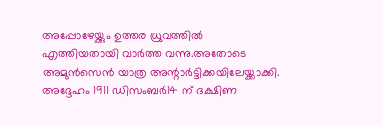അപ്പോഴേയ്ക്കും ഉത്തര ധ്രുവത്തിൽ എത്തിയതായി വാർത്ത വന്നു.അതോടെ അമുൻസെൻ യാത്ര അന്റാർട്ടിക്കയിലേയ്ക്കാക്കി. അദ്ദേഹം 1911 ഡിസംബർ14 ന് ദക്ഷിണ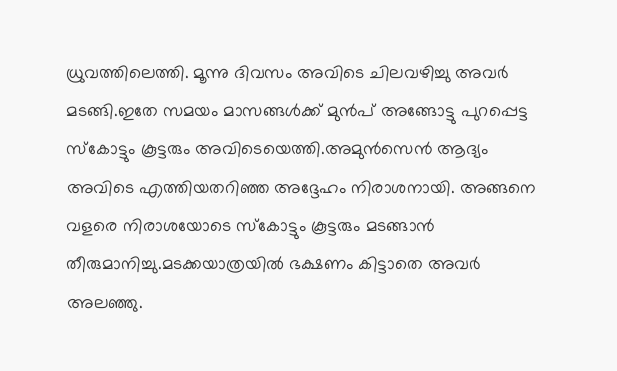ധ്രുവത്തിലെത്തി. മൂന്നു ദിവസം അവിടെ ചിലവഴിച്ചു അവർ മടങ്ങി.ഇതേ സമയം മാസങ്ങൾക്ക് മുൻപ് അങ്ങോട്ടു പുറപ്പെട്ട സ്കോട്ടും കൂട്ടരും അവിടെയെത്തി.അമുൻസെൻ ആദ്യം അവിടെ എത്തിയതറിഞ്ഞ അദ്ദേഹം നിരാശനായി. അങ്ങനെ വളരെ നിരാശയോടെ സ്കോട്ടും കൂട്ടരും മടങ്ങാൻ തീരുമാനിച്ചു.മടക്കയാത്രയിൽ ഭക്ഷണം കിട്ടാതെ അവർ അലഞ്ഞു.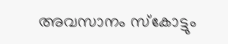അവസാനം സ്കോട്ടും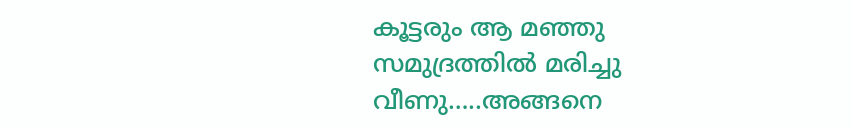കൂട്ടരും ആ മഞ്ഞു സമുദ്രത്തിൽ മരിച്ചു വീണു…..അങ്ങനെ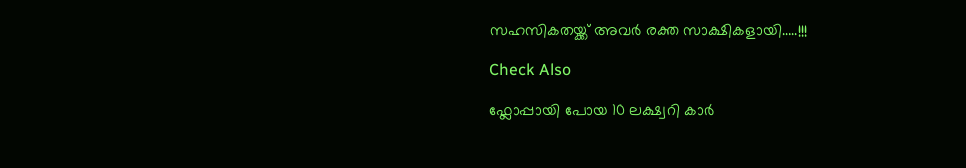സഹസികതയ്ക്ക് അവർ രക്ത സാക്ഷികളായി…..!!!

Check Also

ഫ്ലോപ്പായി പോയ 10 ലക്ഷ്വറി കാർ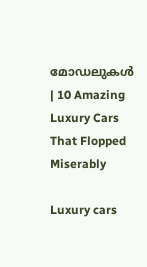മോഡലുകൾ | 10 Amazing Luxury Cars That Flopped Miserably

Luxury cars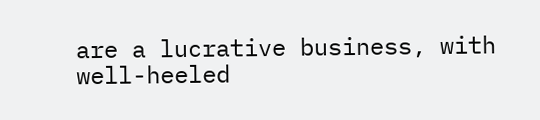are a lucrative business, with well-heeled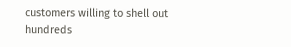customers willing to shell out hundreds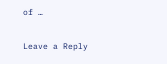of …

Leave a Reply